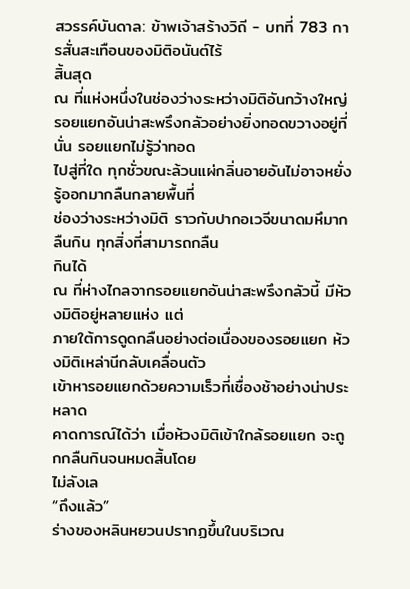สวรรค์บันดาล: ข้าพเจ้าสร้างวิถี - บทที่ 783 การสั่นสะเทือนของมิติอนันต์ไร้
สิ้นสุด
ณ ที่แห่งหนึ่งในช่องว่างระหว่างมิติอันกว้างใหญ่
รอยแยกอันน่าสะพรึงกลัวอย่างยิ่งทอดขวางอยู่ที่นั่น รอยแยกไม่รู้ว่าทอด
ไปสู่ที่ใด ทุกชั่วขณะล้วนแผ่กลิ่นอายอันไม่อาจหยั่งรู้ออกมากลืนกลายพื้นที่
ช่องว่างระหว่างมิติ ราวกับปากอเวจีขนาดมหึมากลืนกิน ทุกสิ่งที่สามารถกลืน
กินได้
ณ ที่ห่างไกลจากรอยแยกอันน่าสะพรึงกลัวนี้ มีห้วงมิติอยู่หลายแห่ง แต่
ภายใต้การดูดกลืนอย่างต่อเนื่องของรอยแยก ห้วงมิติเหล่านีกลับเคลื่อนตัว
เข้าหารอยแยกด้วยความเร็วที่เชื่องช้าอย่างน่าประหลาด
คาดการณ์ได้ว่า เมื่อห้วงมิติเข้าใกล้รอยแยก จะถูกกลืนกินจนหมดสิ้นโดย
ไม่ลังเล
“ถึงแล้ว”
ร่างของหลินหยวนปรากฏขึ้นในบริเวณ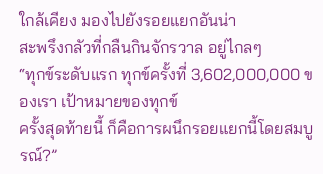ใกล้เคียง มองไปยังรอยแยกอันน่า
สะพรึงกลัวที่กลืนกินจักรวาล อยู่ไกลๆ
“ทุกข์ระดับแรก ทุกข์ครั้งที่ 3,602,000,000 ของเรา เป้าหมายของทุกข์
ครั้งสุดท้ายนี้ ก็คือการผนึกรอยแยกนี้โดยสมบูรณ์?”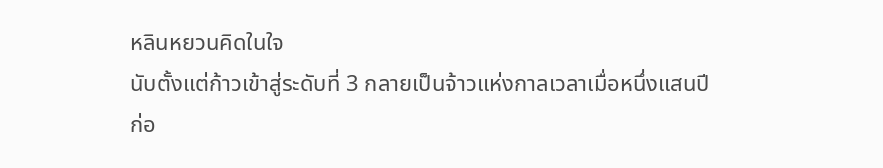หลินหยวนคิดในใจ
นับตั้งแต่ก้าวเข้าสู่ระดับที่ 3 กลายเป็นจ้าวแห่งกาลเวลาเมื่อหนึ่งแสนปี
ก่อ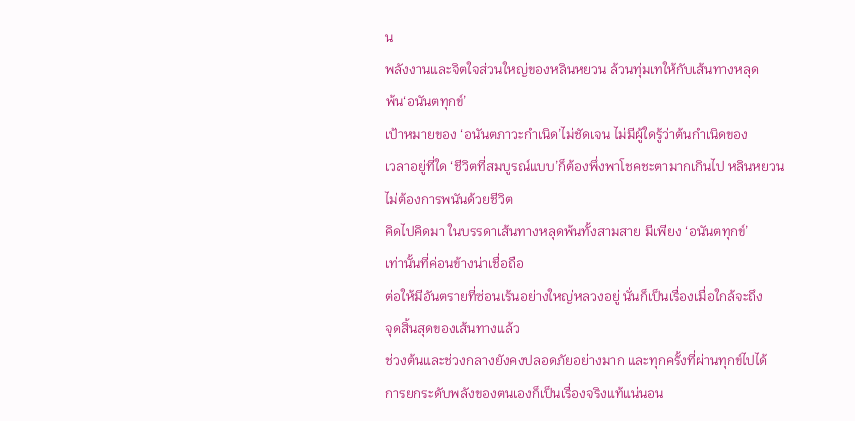น
พลังงานและจิตใจส่วนใหญ่ของหลินหยวน ล้วนทุ่มเทให้กับเส้นทางหลุด
พ้น‘อนันตทุกข์’
เป้าหมายของ ‘อนันตภาวะกำเนิด’ไม่ชัดเจน ไม่มีผู้ใดรู้ว่าต้นกำเนิดของ
เวลาอยู่ที่ใด ‘ชีวิตที่สมบูรณ์แบบ’ก็ต้องพึ่งพาโชคชะตามากเกินไป หลินหยวน
ไม่ต้องการพนันด้วยชีวิต
คิดไปคิดมา ในบรรดาเส้นทางหลุดพ้นทั้งสามสาย มีเพียง ‘อนันตทุกข์’
เท่านั้นที่ค่อนข้างน่าเชื่อถือ
ต่อให้มีอันตรายที่ซ่อนเร้นอย่างใหญ่หลวงอยู่ นั่นก็เป็นเรื่องเมื่อใกล้จะถึง
จุดสิ้นสุดของเส้นทางแล้ว
ช่วงต้นและช่วงกลางยังคงปลอดภัยอย่างมาก และทุกครั้งที่ผ่านทุกข์ไปได้
การยกระดับพลังของตนเองก็เป็นเรื่องจริงแท้แน่นอน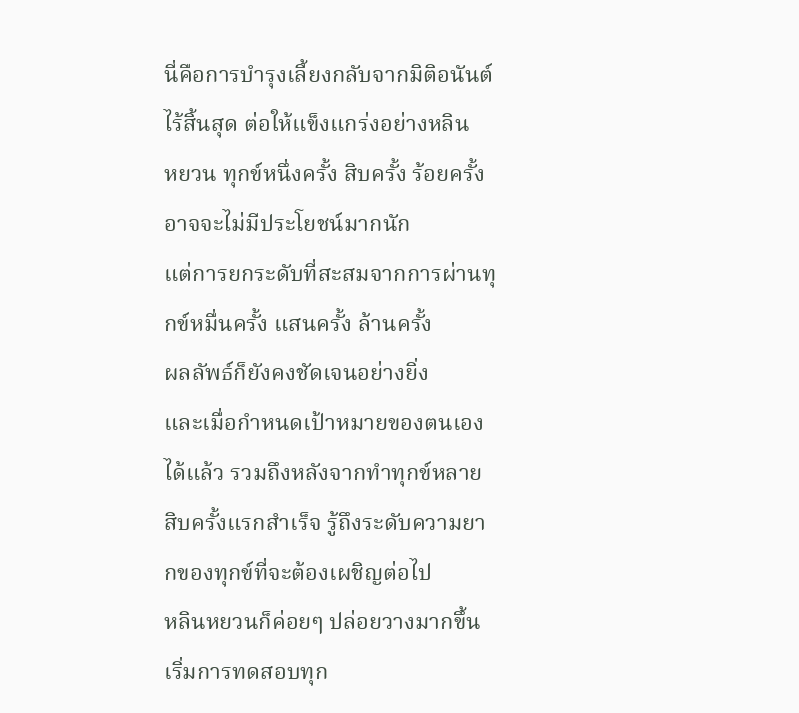นี่คือการบำรุงเลี้ยงกลับจากมิติอนันต์ไร้สิ้นสุด ต่อให้แข็งแกร่งอย่างหลิน
หยวน ทุกข์หนึ่งครั้ง สิบครั้ง ร้อยครั้ง อาจจะไม่มีประโยชน์มากนัก
แต่การยกระดับที่สะสมจากการผ่านทุกข์หมื่นครั้ง แสนครั้ง ล้านครั้ง
ผลลัพธ์ก็ยังคงชัดเจนอย่างยิ่ง
และเมื่อกำหนดเป้าหมายของตนเองได้แล้ว รวมถึงหลังจากทำทุกข์หลาย
สิบครั้งแรกสำเร็จ รู้ถึงระดับความยากของทุกข์ที่จะต้องเผชิญต่อไป
หลินหยวนก็ค่อยๆ ปล่อยวางมากขึ้น เริ่มการทดสอบทุก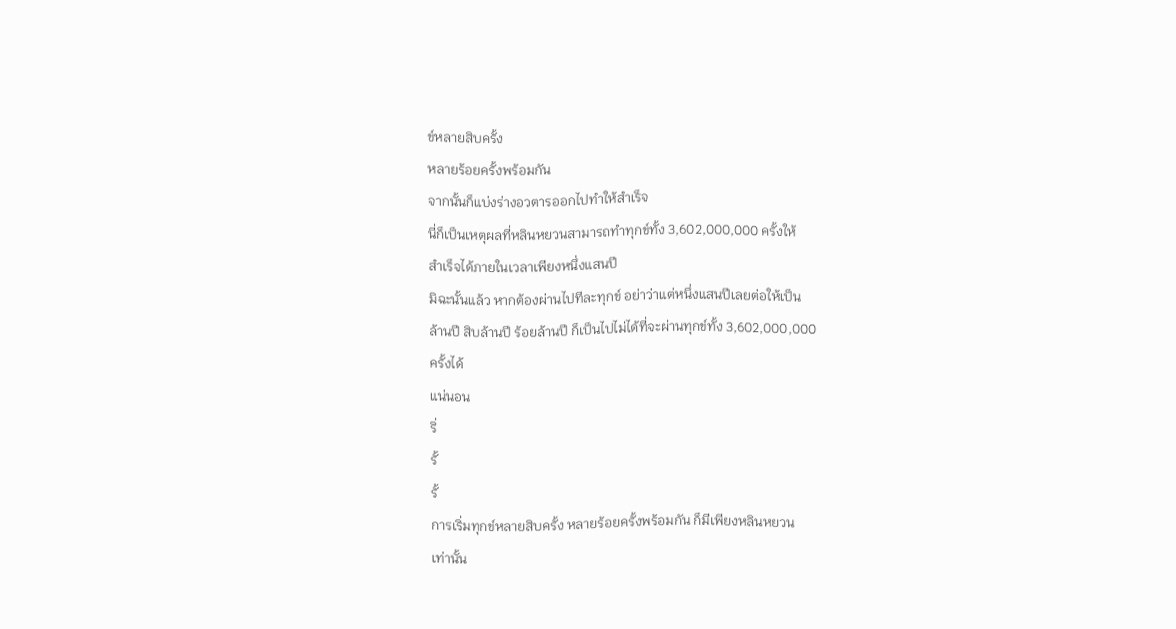ข์หลายสิบครั้ง
หลายร้อยครั้งพร้อมกัน
จากนั้นก็แบ่งร่างอวตารออกไปทำให้สำเร็จ
นี่ก็เป็นเหตุผลที่หลินหยวนสามารถทำทุกข์ทั้ง 3,602,000,000 ครั้งให้
สำเร็จได้ภายในเวลาเพียงหนึ่งแสนปี
มิฉะนั้นแล้ว หากต้องผ่านไปทีละทุกข์ อย่าว่าแต่หนึ่งแสนปีเลยต่อให้เป็น
ล้านปี สิบล้านปี ร้อยล้านปี ก็เป็นไปไม่ได้ที่จะผ่านทุกข์ทั้ง 3,602,000,000
ครั้งได้
แน่นอน
ริ่
รั้
รั้
การเริ่มทุกข์หลายสิบครั้ง หลายร้อยครั้งพร้อมกัน ก็มีเพียงหลินหยวน
เท่านั้น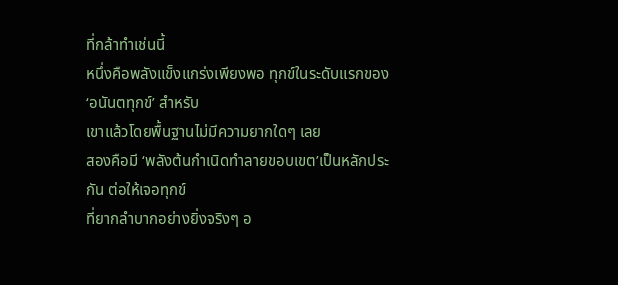ที่กล้าทำเช่นนี้
หนึ่งคือพลังแข็งแกร่งเพียงพอ ทุกข์ในระดับแรกของ ‘อนันตทุกข์’ สำหรับ
เขาแล้วโดยพื้นฐานไม่มีความยากใดๆ เลย
สองคือมี ‘พลังต้นกำเนิดทำลายขอบเขต’เป็นหลักประกัน ต่อให้เจอทุกข์
ที่ยากลำบากอย่างยิ่งจริงๆ อ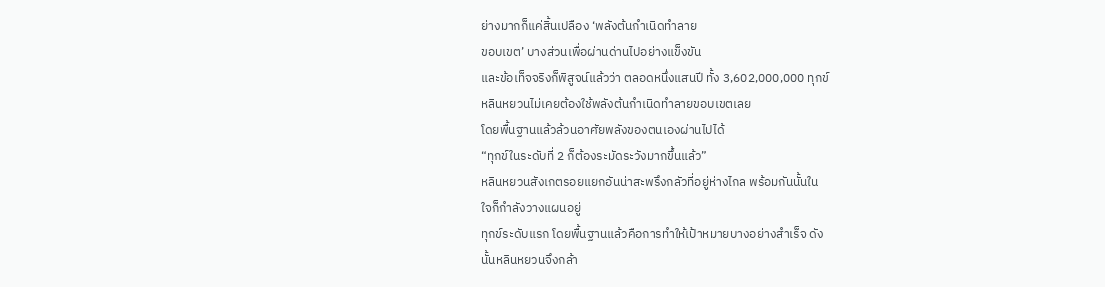ย่างมากก็แค่สิ้นเปลือง ‘พลังต้นกำเนิดทำลาย
ขอบเขต’ บางส่วนเพื่อผ่านด่านไปอย่างแข็งขัน
และข้อเท็จจริงก็พิสูจน์แล้วว่า ตลอดหนึ่งแสนปี ทั้ง 3,602,000,000 ทุกข์
หลินหยวนไม่เคยต้องใช้พลังต้นกำเนิดทำลายขอบเขตเลย
โดยพื้นฐานแล้วล้วนอาศัยพลังของตนเองผ่านไปได้
“ทุกข์ในระดับที่ 2 ก็ต้องระมัดระวังมากขึ้นแล้ว”
หลินหยวนสังเกตรอยแยกอันน่าสะพรึงกลัวที่อยู่ห่างไกล พร้อมกันนั้นใน
ใจก็กำลังวางแผนอยู่
ทุกข์ระดับแรก โดยพื้นฐานแล้วคือการทำให้เป้าหมายบางอย่างสำเร็จ ดัง
นั้นหลินหยวนจึงกล้า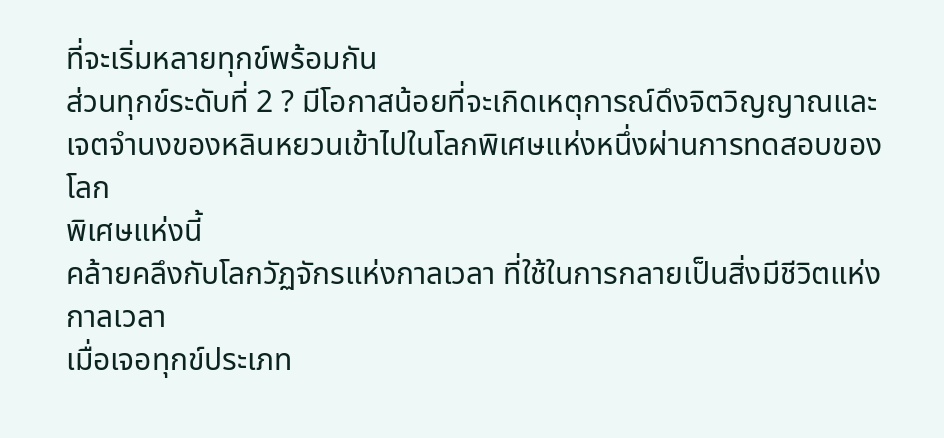ที่จะเริ่มหลายทุกข์พร้อมกัน
ส่วนทุกข์ระดับที่ 2 ? มีโอกาสน้อยที่จะเกิดเหตุการณ์ดึงจิตวิญญาณและ
เจตจำนงของหลินหยวนเข้าไปในโลกพิเศษแห่งหนึ่งผ่านการทดสอบของโลก
พิเศษแห่งนี้
คล้ายคลึงกับโลกวัฏจักรแห่งกาลเวลา ที่ใช้ในการกลายเป็นสิ่งมีชีวิตแห่ง
กาลเวลา
เมื่อเจอทุกข์ประเภท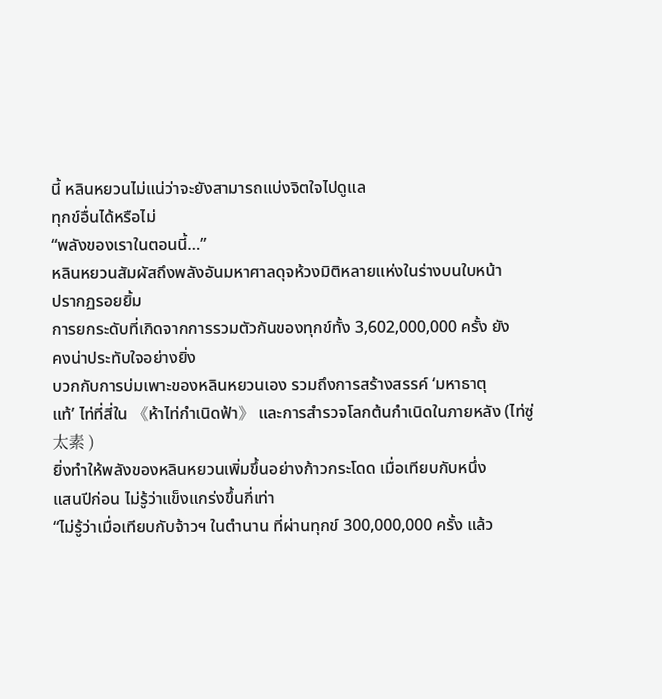นี้ หลินหยวนไม่แน่ว่าจะยังสามารถแบ่งจิตใจไปดูแล
ทุกข์อื่นได้หรือไม่
“พลังของเราในตอนนี้…”
หลินหยวนสัมผัสถึงพลังอันมหาศาลดุจห้วงมิติหลายแห่งในร่างบนใบหน้า
ปรากฏรอยยิ้ม
การยกระดับที่เกิดจากการรวมตัวกันของทุกข์ทั้ง 3,602,000,000 ครั้ง ยัง
คงน่าประทับใจอย่างยิ่ง
บวกกับการบ่มเพาะของหลินหยวนเอง รวมถึงการสร้างสรรค์ ‘มหาธาตุ
แท้’ ไท่ที่สี่ใน 《ห้าไท่กำเนิดฟ้า》 และการสำรวจโลกต้นกำเนิดในภายหลัง (ไท่ซู่
太素 )
ยิ่งทำให้พลังของหลินหยวนเพิ่มขึ้นอย่างก้าวกระโดด เมื่อเทียบกับหนึ่ง
แสนปีก่อน ไม่รู้ว่าแข็งแกร่งขึ้นกี่เท่า
“ไม่รู้ว่าเมื่อเทียบกับจ้าวฯ ในตำนาน ที่ผ่านทุกข์ 300,000,000 ครั้ง แล้ว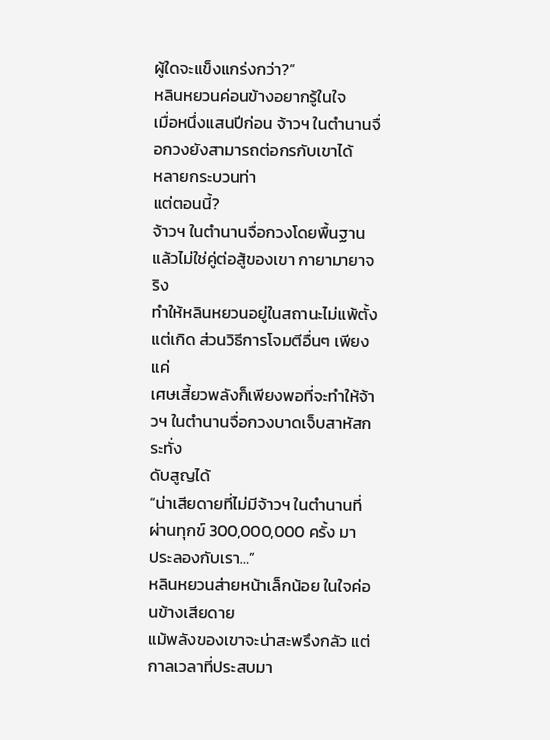ผู้ใดจะแข็งแกร่งกว่า?”
หลินหยวนค่อนข้างอยากรู้ในใจ
เมื่อหนึ่งแสนปีก่อน จ้าวฯ ในตำนานจื่อกวงยังสามารถต่อกรกับเขาได้
หลายกระบวนท่า
แต่ตอนนี้?
จ้าวฯ ในตำนานจื่อกวงโดยพื้นฐานแล้วไม่ใช่คู่ต่อสู้ของเขา กายามายาจริง
ทำให้หลินหยวนอยู่ในสถานะไม่แพ้ตั้งแต่เกิด ส่วนวิธีการโจมตีอื่นๆ เพียงแค่
เศษเสี้ยวพลังก็เพียงพอที่จะทำให้จ้าวฯ ในตำนานจื่อกวงบาดเจ็บสาหัสกระทั่ง
ดับสูญได้
“น่าเสียดายที่ไม่มีจ้าวฯ ในตำนานที่ผ่านทุกข์ 300,000,000 ครั้ง มา
ประลองกับเรา…”
หลินหยวนส่ายหน้าเล็กน้อย ในใจค่อนข้างเสียดาย
แม้พลังของเขาจะน่าสะพรึงกลัว แต่กาลเวลาที่ประสบมา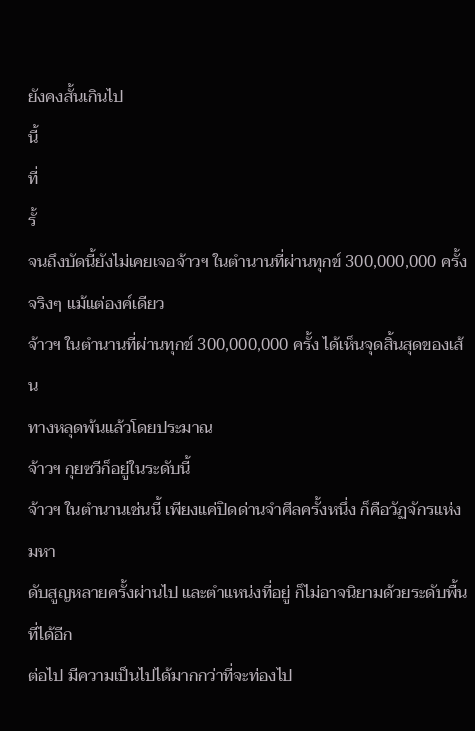ยังคงสั้นเกินไป
นี้
ที่
รั้
จนถึงบัดนี้ยังไม่เคยเจอจ้าวฯ ในตำนานที่ผ่านทุกข์ 300,000,000 ครั้ง
จริงๆ แม้แต่องค์เดียว
จ้าวฯ ในตำนานที่ผ่านทุกข์ 300,000,000 ครั้ง ได้เห็นจุดสิ้นสุดของเส้น
ทางหลุดพ้นแล้วโดยประมาณ
จ้าวฯ กุยซวีก็อยู่ในระดับนี้
จ้าวฯ ในตำนานเช่นนี้ เพียงแค่ปิดด่านจำศีลครั้งหนึ่ง ก็คือวัฏจักรแห่งมหา
ดับสูญหลายครั้งผ่านไป และตำแหน่งที่อยู่ ก็ไม่อาจนิยามด้วยระดับพื้นที่ได้อีก
ต่อไป มีความเป็นไปได้มากกว่าที่จะท่องไป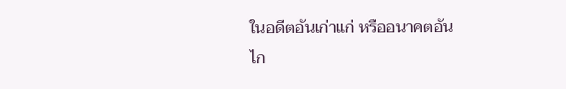ในอดีตอันเก่าแก่ หรืออนาคตอัน
ไก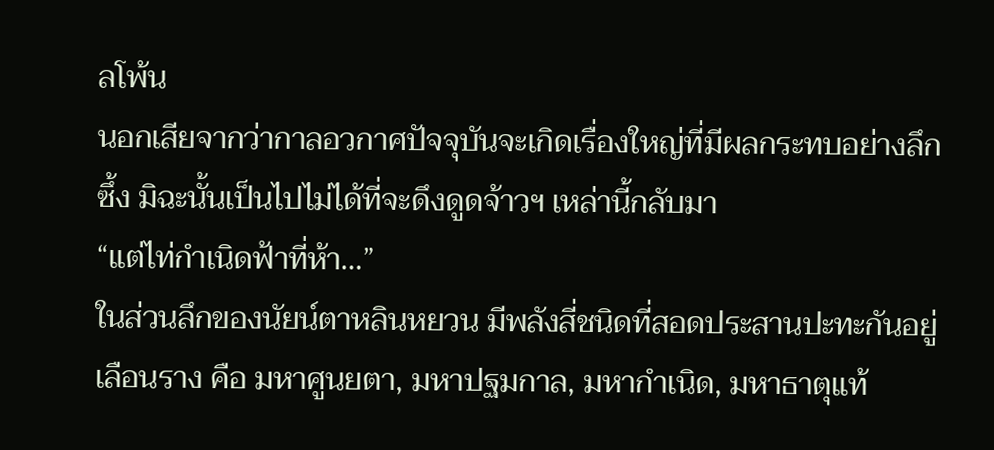ลโพ้น
นอกเสียจากว่ากาลอวกาศปัจจุบันจะเกิดเรื่องใหญ่ที่มีผลกระทบอย่างลึก
ซึ้ง มิฉะนั้นเป็นไปไม่ได้ที่จะดึงดูดจ้าวฯ เหล่านี้กลับมา
“แต่ไท่กำเนิดฟ้าที่ห้า…”
ในส่วนลึกของนัยน์ตาหลินหยวน มีพลังสี่ชนิดที่สอดประสานปะทะกันอยู่
เลือนราง คือ มหาศูนยตา, มหาปฐมกาล, มหากำเนิด, มหาธาตุแท้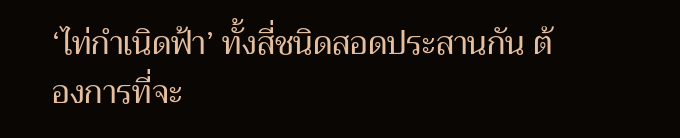‘ไท่กำเนิดฟ้า’ ทั้งสี่ชนิดสอดประสานกัน ต้องการที่จะ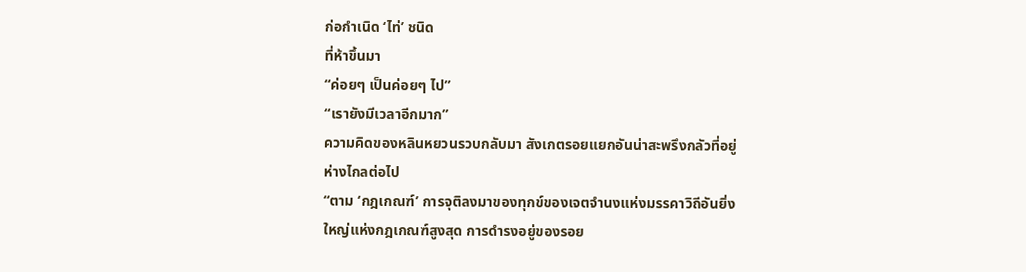ก่อกำเนิด ‘ไท่’ ชนิด
ที่ห้าขึ้นมา
“ค่อยๆ เป็นค่อยๆ ไป”
“เรายังมีเวลาอีกมาก”
ความคิดของหลินหยวนรวบกลับมา สังเกตรอยแยกอันน่าสะพรึงกลัวที่อยู่
ห่างไกลต่อไป
“ตาม ‘กฎเกณฑ์’ การจุติลงมาของทุกข์ของเจตจำนงแห่งมรรคาวิถีอันยิ่ง
ใหญ่แห่งกฎเกณฑ์สูงสุด การดำรงอยู่ของรอย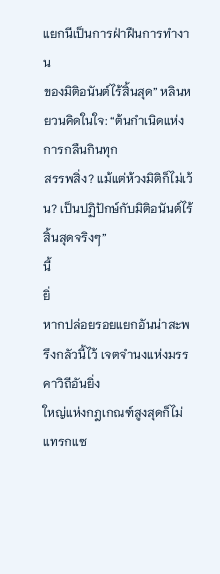แยกนีเป็นการฝ่าฝืนการทำงาน
ของมิติอนันต์ไร้สิ้นสุด” หลินหยวนคิดในใจ: “ต้นกำเนิดแห่งการกลืนกินทุก
สรรพสิ่ง? แม้แต่ห้วงมิติก็ไม่เว้น? เป็นปฏิปักษ์กับมิติอนันต์ไร้สิ้นสุดจริงๆ”
นี้
ยิ่
หากปล่อยรอยแยกอันน่าสะพรึงกลัวนี้ไว้ เจตจำนงแห่งมรรคาวิถีอันยิ่ง
ใหญ่แห่งกฎเกณฑ์สูงสุดก็ไม่แทรกแซ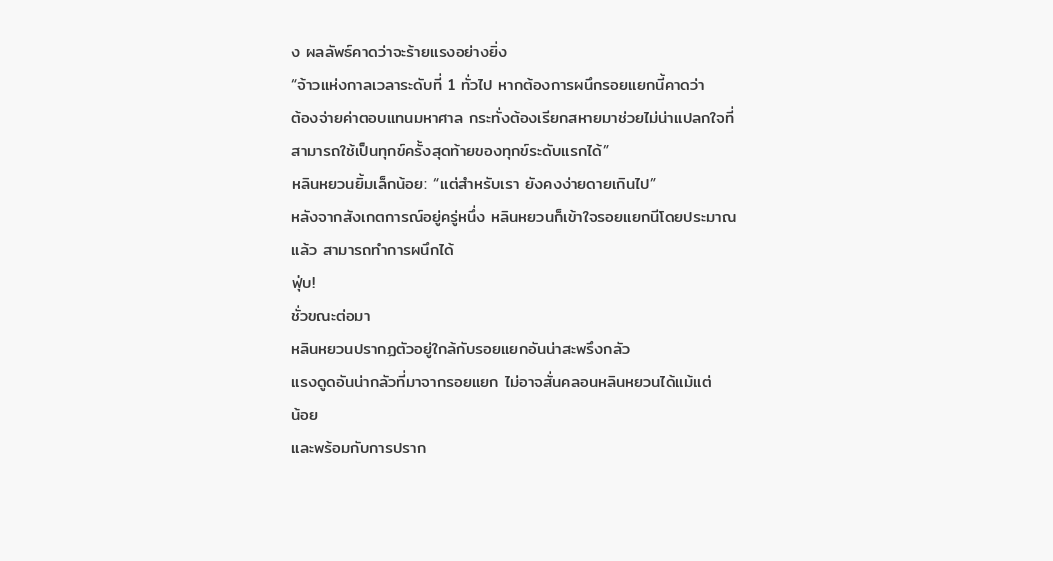ง ผลลัพธ์คาดว่าจะร้ายแรงอย่างยิ่ง
“จ้าวแห่งกาลเวลาระดับที่ 1 ทั่วไป หากต้องการผนึกรอยแยกนี้คาดว่า
ต้องจ่ายค่าตอบแทนมหาศาล กระทั่งต้องเรียกสหายมาช่วยไม่น่าแปลกใจที่
สามารถใช้เป็นทุกข์ครั้งสุดท้ายของทุกข์ระดับแรกได้”
หลินหยวนยิ้มเล็กน้อย: “แต่สำหรับเรา ยังคงง่ายดายเกินไป”
หลังจากสังเกตการณ์อยู่ครู่หนึ่ง หลินหยวนก็เข้าใจรอยแยกนีโดยประมาณ
แล้ว สามารถทำการผนึกได้
ฟุ่บ!
ชั่วขณะต่อมา
หลินหยวนปรากฏตัวอยู่ใกล้กับรอยแยกอันน่าสะพรึงกลัว
แรงดูดอันน่ากลัวที่มาจากรอยแยก ไม่อาจสั่นคลอนหลินหยวนได้แม้แต่
น้อย
และพร้อมกับการปราก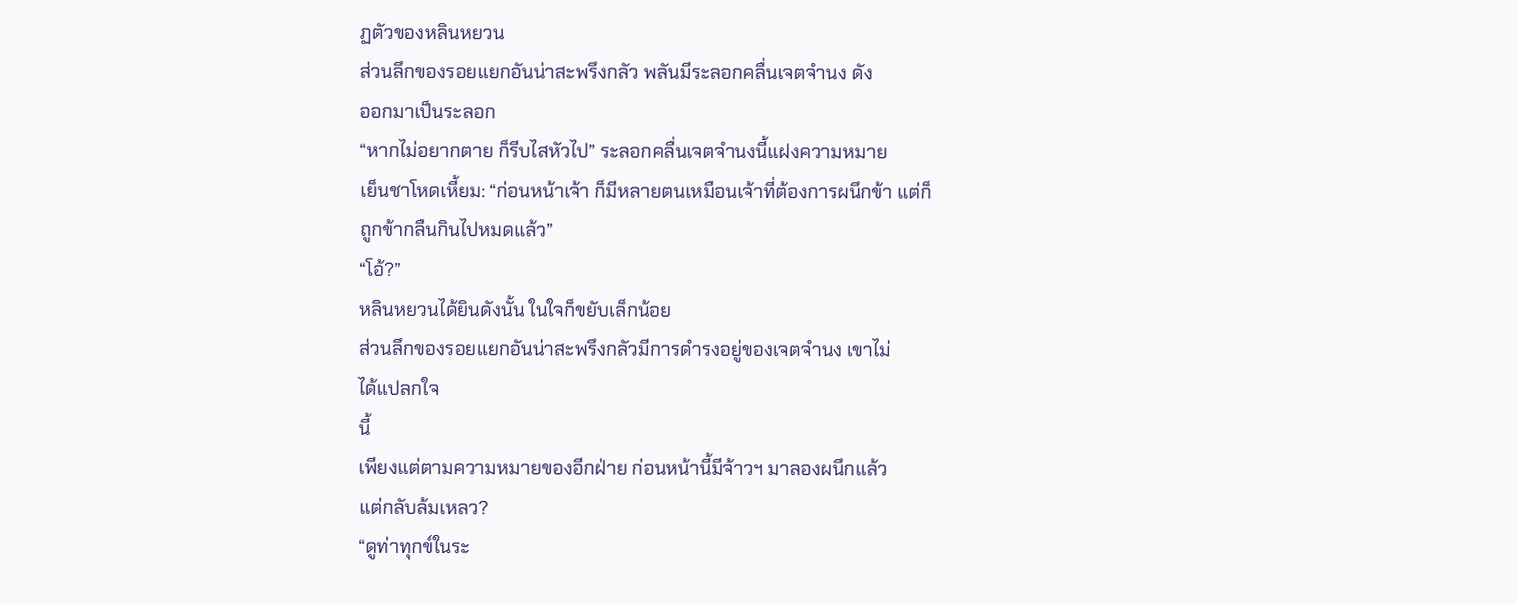ฏตัวของหลินหยวน
ส่วนลึกของรอยแยกอันน่าสะพรึงกลัว พลันมีระลอกคลื่นเจตจำนง ดัง
ออกมาเป็นระลอก
“หากไม่อยากตาย ก็รีบไสหัวไป” ระลอกคลื่นเจตจำนงนี้แฝงความหมาย
เย็นชาโหดเหี้ยม: “ก่อนหน้าเจ้า ก็มีหลายตนเหมือนเจ้าที่ต้องการผนึกข้า แต่ก็
ถูกข้ากลืนกินไปหมดแล้ว”
“โอ้?”
หลินหยวนได้ยินดังนั้น ในใจก็ขยับเล็กน้อย
ส่วนลึกของรอยแยกอันน่าสะพรึงกลัวมีการดำรงอยู่ของเจตจำนง เขาไม่
ได้แปลกใจ
นี้
เพียงแต่ตามความหมายของอีกฝ่าย ก่อนหน้านี้มีจ้าวฯ มาลองผนึกแล้ว
แต่กลับล้มเหลว?
“ดูท่าทุกข์ในระ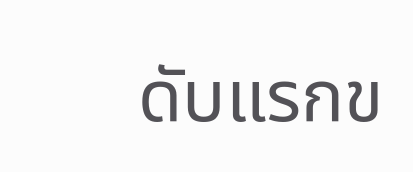ดับแรกข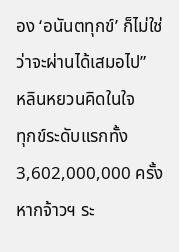อง ‘อนันตทุกข์’ ก็ไม่ใช่ว่าจะผ่านได้เสมอไป”
หลินหยวนคิดในใจ
ทุกข์ระดับแรกทั้ง 3,602,000,000 ครั้ง หากจ้าวฯ ระ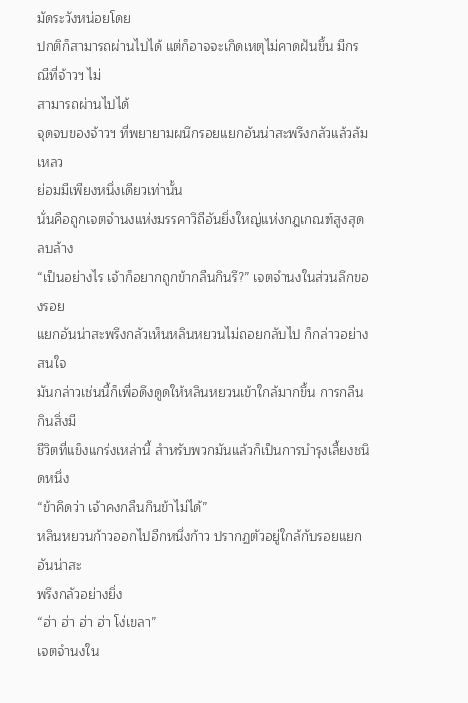มัดระวังหน่อยโดย
ปกติก็สามารถผ่านไปได้ แต่ก็อาจจะเกิดเหตุไม่คาดฝันขึ้น มีกรณีที่จ้าวฯ ไม่
สามารถผ่านไปได้
จุดจบของจ้าวฯ ที่พยายามผนึกรอยแยกอันน่าสะพรึงกลัวแล้วล้มเหลว
ย่อมมีเพียงหนึ่งเดียวเท่านั้น
นั่นคือถูกเจตจำนงแห่งมรรคาวิถีอันยิ่งใหญ่แห่งกฎเกณฑ์สูงสุดลบล้าง
“เป็นอย่างไร เจ้าก็อยากถูกข้ากลืนกินรึ?” เจตจำนงในส่วนลึกของรอย
แยกอันน่าสะพรึงกลัวเห็นหลินหยวนไม่ถอยกลับไป ก็กล่าวอย่างสนใจ
มันกล่าวเช่นนี้ก็เพื่อดึงดูดให้หลินหยวนเข้าใกล้มากขึ้น การกลืนกินสิ่งมี
ชีวิตที่แข็งแกร่งเหล่านี้ สำหรับพวกมันแล้วก็เป็นการบำรุงเลี้ยงชนิดหนึ่ง
“ข้าคิดว่า เจ้าคงกลืนกินข้าไม่ได้”
หลินหยวนก้าวออกไปอีกหนึ่งก้าว ปรากฏตัวอยู่ใกล้กับรอยแยกอันน่าสะ
พรึงกลัวอย่างยิ่ง
“ฮ่า ฮ่า ฮ่า ฮ่า โง่เขลา”
เจตจำนงใน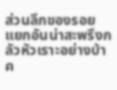ส่วนลึกของรอยแยกอันน่าสะพรึงกลัวหัวเราะอย่างบ้าค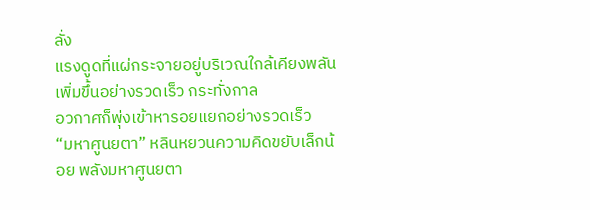ลั่ง
แรงดูดที่แผ่กระจายอยู่บริเวณใกล้เคียงพลันเพิ่มขึ้นอย่างรวดเร็ว กระทั่งกาล
อวกาศก็พุ่งเข้าหารอยแยกอย่างรวดเร็ว
“มหาศูนยตา” หลินหยวนความคิดขยับเล็กน้อย พลังมหาศูนยตา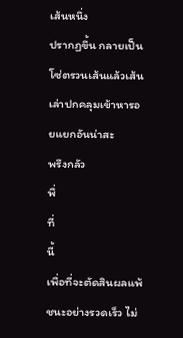เส้นหนึ่ง
ปรากฏขึ้น กลายเป็นโซ่ตรวนเส้นแล้วเส้นเล่าปกคลุมเข้าหารอยแยกอันน่าสะ
พรึงกลัว
พื่
ที่
นี้
เพื่อที่จะตัดสินผลแพ้ชนะอย่างรวดเร็ว ไม่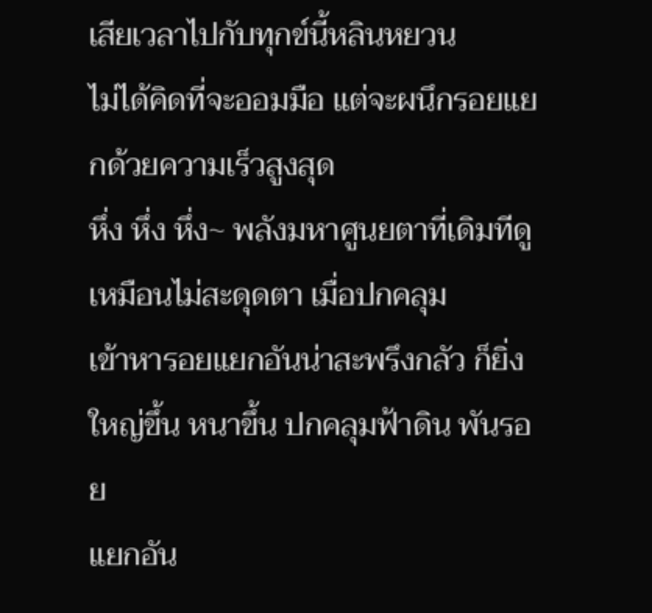เสียเวลาไปกับทุกข์นี้หลินหยวน
ไม่ได้คิดที่จะออมมือ แต่จะผนึกรอยแยกด้วยความเร็วสูงสุด
หึ่ง หึ่ง หึ่ง~ พลังมหาศูนยตาที่เดิมทีดูเหมือนไม่สะดุดตา เมื่อปกคลุม
เข้าหารอยแยกอันน่าสะพรึงกลัว ก็ยิ่งใหญ่ขึ้น หนาขึ้น ปกคลุมฟ้าดิน พันรอย
แยกอัน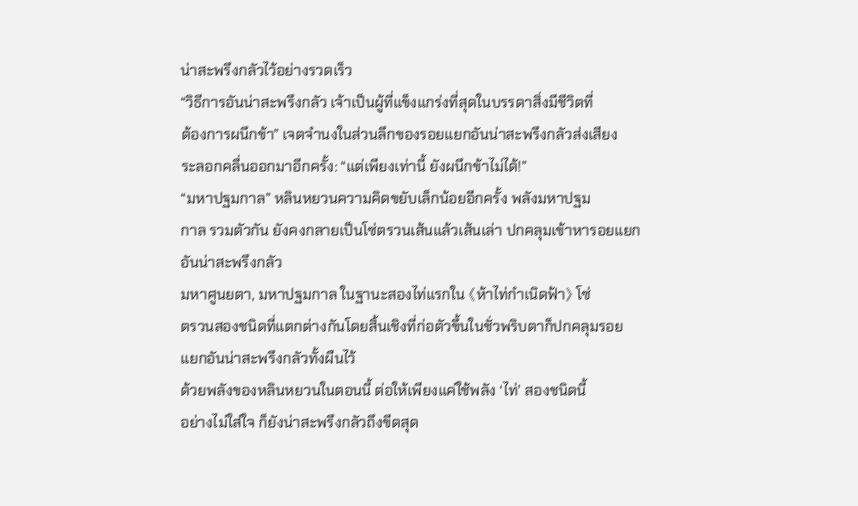น่าสะพรึงกลัวไว้อย่างรวดเร็ว
“วิธีการอันน่าสะพรึงกลัว เจ้าเป็นผู้ที่แข็งแกร่งที่สุดในบรรดาสิ่งมีชีวิตที่
ต้องการผนึกข้า” เจตจำนงในส่วนลึกของรอยแยกอันน่าสะพรึงกลัวส่งเสียง
ระลอกคลื่นออกมาอีกครั้ง: “แต่เพียงเท่านี้ ยังผนึกข้าไม่ได้!”
“มหาปฐมกาล” หลินหยวนความคิดขยับเล็กน้อยอีกครั้ง พลังมหาปฐม
กาล รวมตัวกัน ยังคงกลายเป็นโซ่ตรวนเส้นแล้วเส้นเล่า ปกคลุมเข้าหารอยแยก
อันน่าสะพรึงกลัว
มหาศูนยตา, มหาปฐมกาล ในฐานะสองไท่แรกใน 《ห้าไท่กำเนิดฟ้า》 โซ่
ตรวนสองชนิดที่แตกต่างกันโดยสิ้นเชิงที่ก่อตัวขึ้นในชั่วพริบตาก็ปกคลุมรอย
แยกอันน่าสะพรึงกลัวทั้งผืนไว้
ด้วยพลังของหลินหยวนในตอนนี้ ต่อให้เพียงแค่ใช้พลัง ‘ไท่’ สองชนิดนี้
อย่างไม่ใส่ใจ ก็ยังน่าสะพรึงกลัวถึงขีดสุด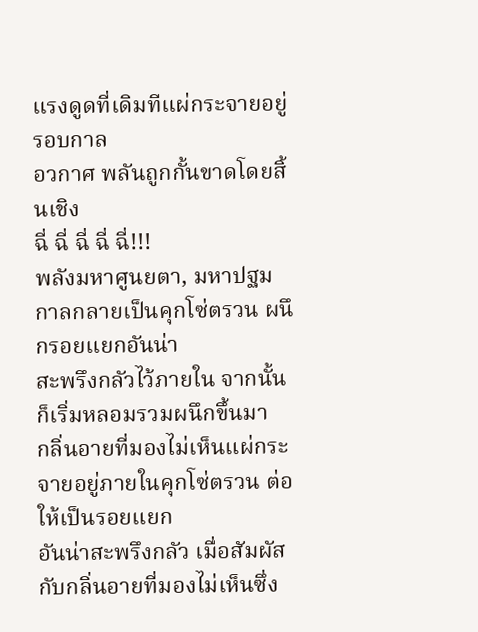แรงดูดที่เดิมทีแผ่กระจายอยู่รอบกาล
อวกาศ พลันถูกกั้นขาดโดยสิ้นเชิง
ฉี่ ฉี่ ฉี่ ฉี่ ฉี่!!!
พลังมหาศูนยตา, มหาปฐมกาลกลายเป็นคุกโซ่ตรวน ผนึกรอยแยกอันน่า
สะพรึงกลัวไว้ภายใน จากนั้นก็เริ่มหลอมรวมผนึกขึ้นมา
กลิ่นอายที่มองไม่เห็นแผ่กระจายอยู่ภายในคุกโซ่ตรวน ต่อให้เป็นรอยแยก
อันน่าสะพรึงกลัว เมื่อสัมผัสกับกลิ่นอายที่มองไม่เห็นซึ่ง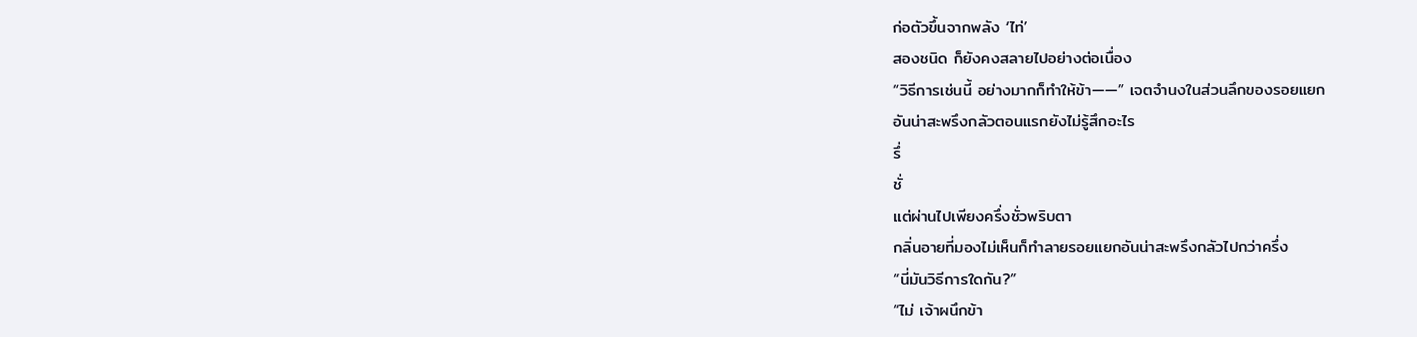ก่อตัวขึ้นจากพลัง ‘ไท่’
สองชนิด ก็ยังคงสลายไปอย่างต่อเนื่อง
“วิธีการเช่นนี้ อย่างมากก็ทำให้ข้า——” เจตจำนงในส่วนลึกของรอยแยก
อันน่าสะพรึงกลัวตอนแรกยังไม่รู้สึกอะไร
รึ่
ชั่
แต่ผ่านไปเพียงครึ่งชั่วพริบตา
กลิ่นอายที่มองไม่เห็นก็ทำลายรอยแยกอันน่าสะพรึงกลัวไปกว่าครึ่ง
“นี่มันวิธีการใดกัน?”
“ไม่ เจ้าผนึกข้า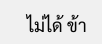ไม่ได้ ข้า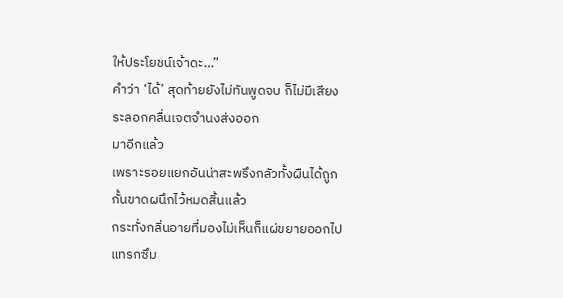ให้ประโยชน์เจ้าดะ…”
คำว่า ‘ได้’ สุดท้ายยังไม่ทันพูดจบ ก็ไม่มีเสียงระลอกคลื่นเจตจำนงส่งออก
มาอีกแล้ว
เพราะรอยแยกอันน่าสะพรึงกลัวทั้งผืนได้ถูกกั้นขาดผนึกไว้หมดสิ้นแล้ว
กระทั่งกลิ่นอายที่มองไม่เห็นก็แผ่ขยายออกไป แทรกซึม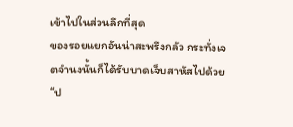เข้าไปในส่วนลึกที่สุด
ของรอยแยกอันน่าสะพรึงกลัว กระทั่งเจตจำนงนั้นก็ได้รับบาดเจ็บสาหัสไปด้วย
“ป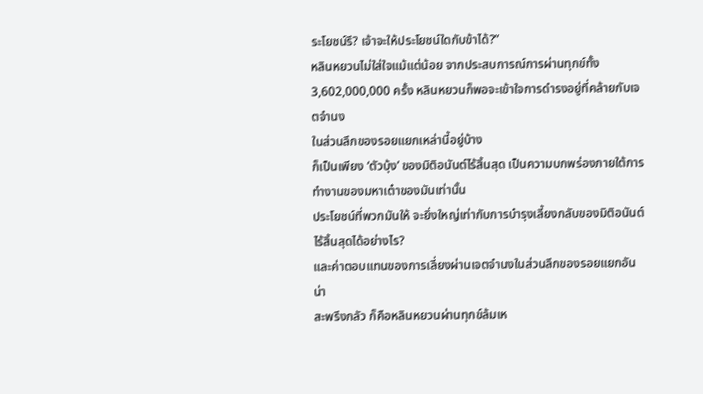ระโยชน์รึ? เจ้าจะให้ประโยชน์ใดกับข้าได้?”
หลินหยวนไม่ใส่ใจแม้แต่น้อย จากประสบการณ์การผ่านทุกข์ทั้ง
3,602,000,000 ครั้ง หลินหยวนก็พอจะเข้าใจการดำรงอยู่ที่คล้ายกับเจตจำนง
ในส่วนลึกของรอยแยกเหล่านี้อยู่บ้าง
ก็เป็นเพียง ‘ตัวบุ้ง’ ของมิติอนันต์ไร้สิ้นสุด เป็นความบกพร่องภายใต้การ
ทำงานของมหาเต๋าของมันเท่านั้น
ประโยชน์ที่พวกมันให้ จะยิ่งใหญ่เท่ากับการบำรุงเลี้ยงกลับของมิติอนันต์
ไร้สิ้นสุดได้อย่างไร?
และค่าตอบแทนของการเลี่ยงผ่านเจตจำนงในส่วนลึกของรอยแยกอันน่า
สะพรึงกลัว ก็คือหลินหยวนผ่านทุกข์ล้มเห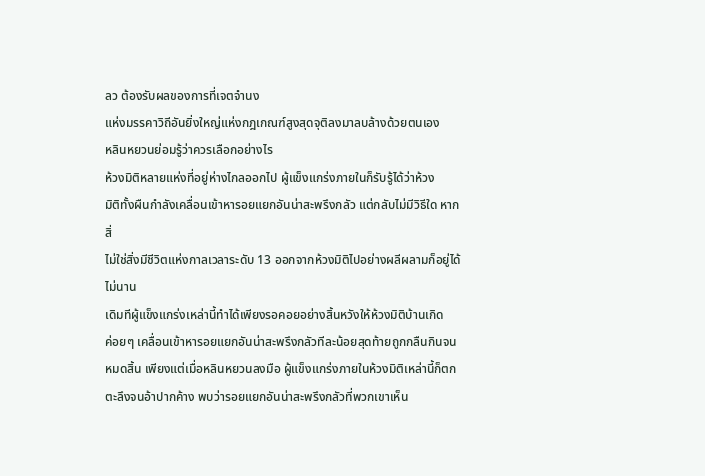ลว ต้องรับผลของการที่เจตจำนง
แห่งมรรคาวิถีอันยิ่งใหญ่แห่งกฎเกณฑ์สูงสุดจุติลงมาลบล้างด้วยตนเอง
หลินหยวนย่อมรู้ว่าควรเลือกอย่างไร
ห้วงมิติหลายแห่งที่อยู่ห่างไกลออกไป ผู้แข็งแกร่งภายในก็รับรู้ได้ว่าห้วง
มิติทั้งผืนกำลังเคลื่อนเข้าหารอยแยกอันน่าสะพรึงกลัว แต่กลับไม่มีวิธีใด หาก
สิ่
ไม่ใช่สิ่งมีชีวิตแห่งกาลเวลาระดับ 13 ออกจากห้วงมิติไปอย่างผลีผลามก็อยู่ได้
ไม่นาน
เดิมทีผู้แข็งแกร่งเหล่านี้ทำได้เพียงรอคอยอย่างสิ้นหวังให้ห้วงมิติบ้านเกิด
ค่อยๆ เคลื่อนเข้าหารอยแยกอันน่าสะพรึงกลัวทีละน้อยสุดท้ายถูกกลืนกินจน
หมดสิ้น เพียงแต่เมื่อหลินหยวนลงมือ ผู้แข็งแกร่งภายในห้วงมิติเหล่านี้ก็ตก
ตะลึงจนอ้าปากค้าง พบว่ารอยแยกอันน่าสะพรึงกลัวที่พวกเขาเห็น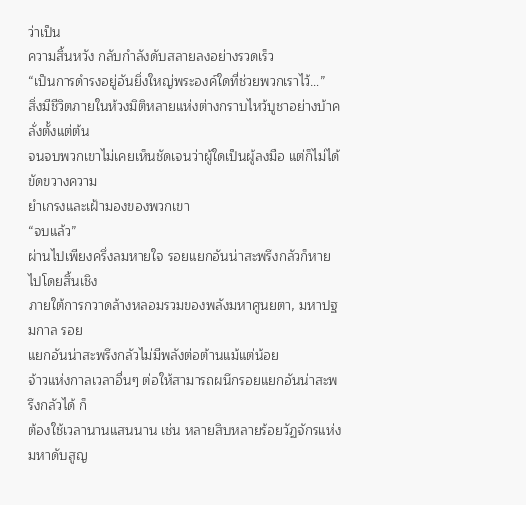ว่าเป็น
ความสิ้นหวัง กลับกำลังดับสลายลงอย่างรวดเร็ว
“เป็นการดำรงอยู่อันยิ่งใหญ่พระองค์ใดที่ช่วยพวกเราไว้…”
สิ่งมีชีวิตภายในห้วงมิติหลายแห่งต่างกราบไหว้บูชาอย่างบ้าคลั่งตั้งแต่ต้น
จนจบพวกเขาไม่เคยเห็นชัดเจนว่าผู้ใดเป็นผู้ลงมือ แต่ก็ไม่ได้ขัดขวางความ
ยำเกรงและเฝ้ามองของพวกเขา
“จบแล้ว”
ผ่านไปเพียงครึ่งลมหายใจ รอยแยกอันน่าสะพรึงกลัวก็หายไปโดยสิ้นเชิง
ภายใต้การกวาดล้างหลอมรวมของพลังมหาศูนยตา, มหาปฐมกาล รอย
แยกอันน่าสะพรึงกลัวไม่มีพลังต่อต้านแม้แต่น้อย
จ้าวแห่งกาลเวลาอื่นๆ ต่อให้สามารถผนึกรอยแยกอันน่าสะพรึงกลัวได้ ก็
ต้องใช้เวลานานแสนนาน เช่น หลายสิบหลายร้อยวัฏจักรแห่งมหาดับสูญ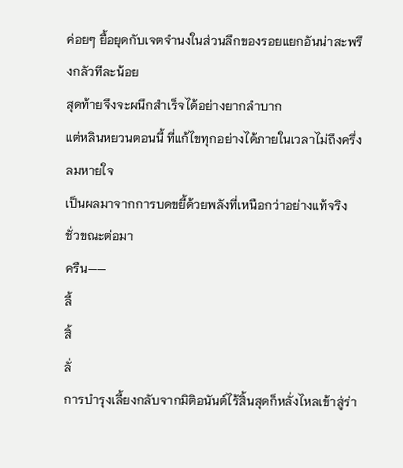ค่อยๆ ยื้อยุดกับเจตจำนงในส่วนลึกของรอยแยกอันน่าสะพรึงกลัวทีละน้อย
สุดท้ายจึงจะผนึกสำเร็จได้อย่างยากลำบาก
แต่หลินหยวนตอนนี้ ที่แก้ไขทุกอย่างได้ภายในเวลาไม่ถึงครึ่งลมหายใจ
เป็นผลมาจากการบดขยี้ด้วยพลังที่เหนือกว่าอย่างแท้จริง
ชั่วขณะต่อมา
ครืน——
ลี้
สิ้
ลั่
การบำรุงเลี้ยงกลับจากมิติอนันต์ไร้สิ้นสุดก็หลั่งไหลเข้าสู่ร่า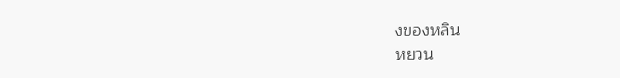งของหลิน
หยวน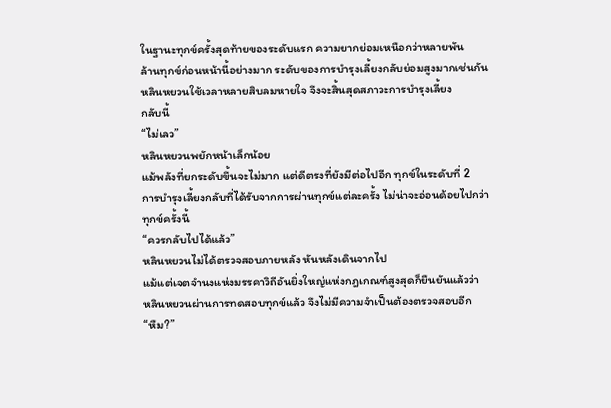ในฐานะทุกข์ครั้งสุดท้ายของระดับแรก ความยากย่อมเหนือกว่าหลายพัน
ล้านทุกข์ก่อนหน้านี้อย่างมาก ระดับของการบำรุงเลี้ยงกลับย่อมสูงมากเช่นกัน
หลินหยวนใช้เวลาหลายสิบลมหายใจ จึงจะสิ้นสุดสภาวะการบำรุงเลี้ยง
กลับนี้
“ไม่เลว”
หลินหยวนพยักหน้าเล็กน้อย
แม้พลังที่ยกระดับขึ้นจะไม่มาก แต่ดีตรงที่ยังมีต่อไปอีก ทุกข์ในระดับที่ 2
การบำรุงเลี้ยงกลับที่ได้รับจากการผ่านทุกข์แต่ละครั้ง ไม่น่าจะอ่อนด้อยไปกว่า
ทุกข์ครั้งนี้
“ควรกลับไปได้แล้ว”
หลินหยวนไม่ได้ตรวจสอบภายหลัง หันหลังเดินจากไป
แม้แต่เจตจำนงแห่งมรรคาวิถีอันยิ่งใหญ่แห่งกฎเกณฑ์สูงสุดก็ยืนยันแล้วว่า
หลินหยวนผ่านการทดสอบทุกข์แล้ว จึงไม่มีความจำเป็นต้องตรวจสอบอีก
“หืม?”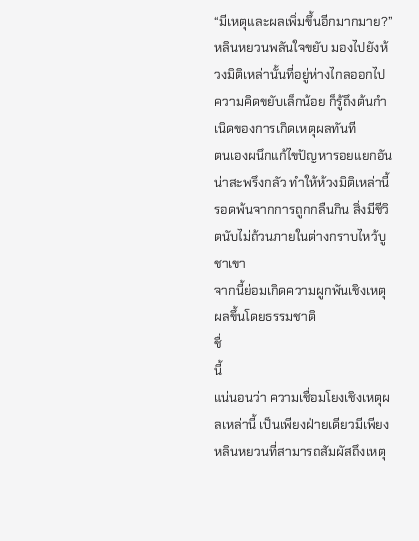“มีเหตุและผลเพิ่มขึ้นอีกมากมาย?”
หลินหยวนพลันใจขยับ มองไปยังห้วงมิติเหล่านั้นที่อยู่ห่างไกลออกไป
ความคิดขยับเล็กน้อย ก็รู้ถึงต้นกำเนิดของการเกิดเหตุผลทันที
ตนเองผนึกแก้ไขปัญหารอยแยกอันน่าสะพรึงกลัว ทำให้ห้วงมิติเหล่านี้
รอดพ้นจากการถูกกลืนกิน สิ่งมีชีวิตนับไม่ถ้วนภายในต่างกราบไหว้บูชาเขา
จากนี้ย่อมเกิดความผูกพันเชิงเหตุผลขึ้นโดยธรรมชาติ
ชื่
นี้
แน่นอนว่า ความเชื่อมโยงเชิงเหตุผลเหล่านี้ เป็นเพียงฝ่ายเดียวมีเพียง
หลินหยวนที่สามารถสัมผัสถึงเหตุ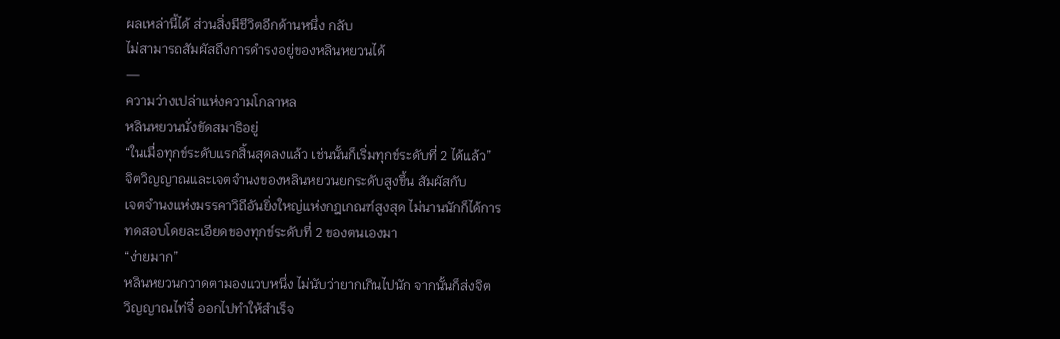ผลเหล่านี้ได้ ส่วนสิ่งมีชีวิตอีกด้านหนึ่ง กลับ
ไม่สามารถสัมผัสถึงการดำรงอยู่ของหลินหยวนได้
—
ความว่างเปล่าแห่งความโกลาหล
หลินหยวนนั่งขัดสมาธิอยู่
“ในเมื่อทุกข์ระดับแรกสิ้นสุดลงแล้ว เช่นนั้นก็เริ่มทุกข์ระดับที่ 2 ได้แล้ว”
จิตวิญญาณและเจตจำนงของหลินหยวนยกระดับสูงขึ้น สัมผัสกับ
เจตจำนงแห่งมรรคาวิถีอันยิ่งใหญ่แห่งกฎเกณฑ์สูงสุด ไม่นานนักก็ได้การ
ทดสอบโดยละเอียดของทุกข์ระดับที่ 2 ของตนเองมา
“ง่ายมาก”
หลินหยวนกวาดตามองแวบหนึ่ง ไม่นับว่ายากเกินไปนัก จากนั้นก็ส่งจิต
วิญญาณไท่จี๋ ออกไปทำให้สำเร็จ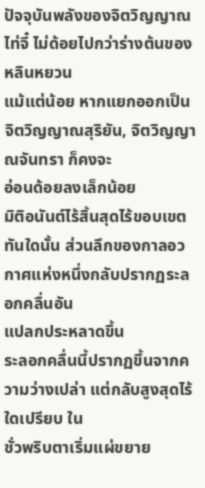ปัจจุบันพลังของจิตวิญญาณไท่จี๋ ไม่ด้อยไปกว่าร่างต้นของหลินหยวน
แม้แต่น้อย หากแยกออกเป็นจิตวิญญาณสุริยัน, จิตวิญญาณจันทรา ก็คงจะ
อ่อนด้อยลงเล็กน้อย
มิติอนันต์ไร้สิ้นสุดไร้ขอบเขต
ทันใดนั้น ส่วนลึกของกาลอวกาศแห่งหนึ่งกลับปรากฏระลอกคลื่นอัน
แปลกประหลาดขึ้น
ระลอกคลื่นนี้ปรากฏขึ้นจากความว่างเปล่า แต่กลับสูงสุดไร้ใดเปรียบ ใน
ชั่วพริบตาเริ่มแผ่ขยาย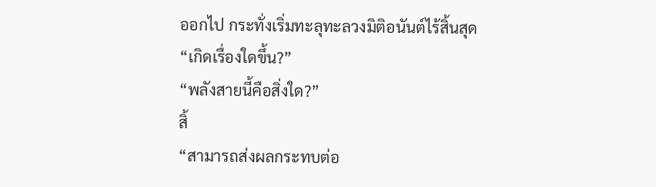ออกไป กระทั่งเริ่มทะลุทะลวงมิติอนันต์ไร้สิ้นสุด
“เกิดเรื่องใดขึ้น?”
“พลังสายนี้คือสิ่งใด?”
สิ้
“สามารถส่งผลกระทบต่อ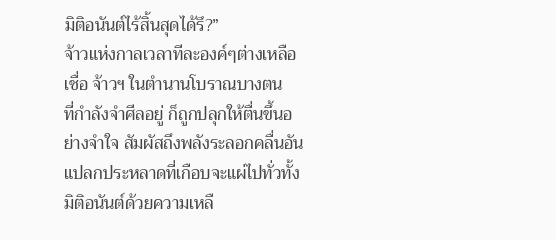มิติอนันต์ไร้สิ้นสุดได้รึ?”
จ้าวแห่งกาลเวลาทีละองค์ๆต่างเหลือเชื่อ จ้าวฯ ในตำนานโบราณบางตน
ที่กำลังจำศีลอยู่ ก็ถูกปลุกให้ตื่นขึ้นอย่างจำใจ สัมผัสถึงพลังระลอกคลื่นอัน
แปลกประหลาดที่เกือบจะแผ่ไปทั่วทั้งมิติอนันต์ด้วยความเหลื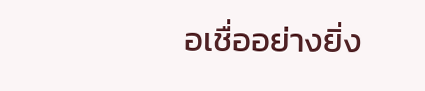อเชื่ออย่างยิ่ง